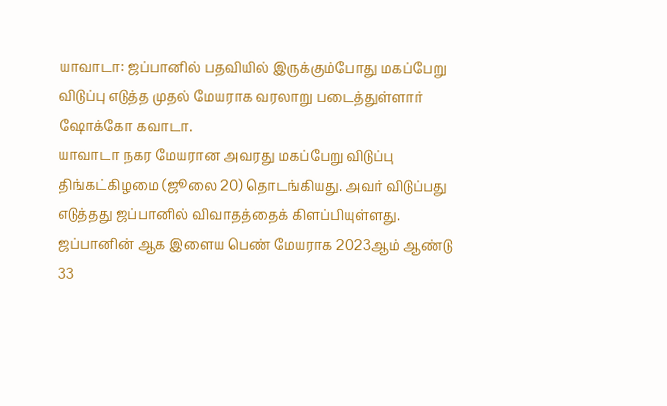யாவாடா: ஜப்பானில் பதவியில் இருக்கும்போது மகப்பேறு விடுப்பு எடுத்த முதல் மேயராக வரலாறு படைத்துள்ளார் ஷோக்கோ கவாடா.
யாவாடா நகர மேயரான அவரது மகப்பேறு விடுப்பு திங்கட்கிழமை (ஜூலை 20) தொடங்கியது. அவர் விடுப்பது எடுத்தது ஜப்பானில் விவாதத்தைக் கிளப்பியுள்ளது.
ஜப்பானின் ஆக இளைய பெண் மேயராக 2023ஆம் ஆண்டு 33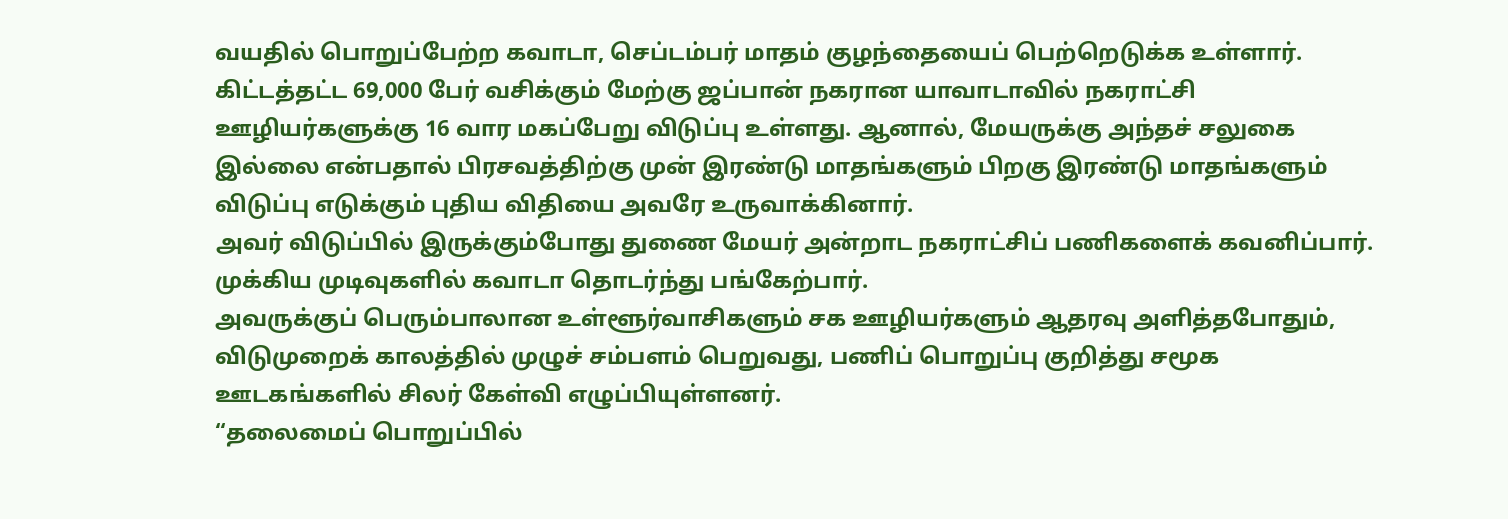வயதில் பொறுப்பேற்ற கவாடா, செப்டம்பர் மாதம் குழந்தையைப் பெற்றெடுக்க உள்ளார்.
கிட்டத்தட்ட 69,000 பேர் வசிக்கும் மேற்கு ஜப்பான் நகரான யாவாடாவில் நகராட்சி ஊழியர்களுக்கு 16 வார மகப்பேறு விடுப்பு உள்ளது. ஆனால், மேயருக்கு அந்தச் சலுகை இல்லை என்பதால் பிரசவத்திற்கு முன் இரண்டு மாதங்களும் பிறகு இரண்டு மாதங்களும் விடுப்பு எடுக்கும் புதிய விதியை அவரே உருவாக்கினார்.
அவர் விடுப்பில் இருக்கும்போது துணை மேயர் அன்றாட நகராட்சிப் பணிகளைக் கவனிப்பார். முக்கிய முடிவுகளில் கவாடா தொடர்ந்து பங்கேற்பார்.
அவருக்குப் பெரும்பாலான உள்ளூர்வாசிகளும் சக ஊழியர்களும் ஆதரவு அளித்தபோதும், விடுமுறைக் காலத்தில் முழுச் சம்பளம் பெறுவது, பணிப் பொறுப்பு குறித்து சமூக ஊடகங்களில் சிலர் கேள்வி எழுப்பியுள்ளனர்.
“தலைமைப் பொறுப்பில்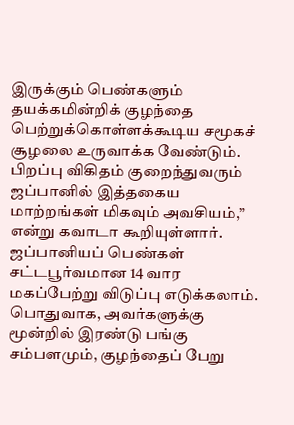இருக்கும் பெண்களும் தயக்கமின்றிக் குழந்தை பெற்றுக்கொள்ளக்கூடிய சமூகச் சூழலை உருவாக்க வேண்டும். பிறப்பு விகிதம் குறைந்துவரும் ஜப்பானில் இத்தகைய மாற்றங்கள் மிகவும் அவசியம்,” என்று கவாடா கூறியுள்ளார்.
ஜப்பானியப் பெண்கள் சட்டபூர்வமான 14 வார மகப்பேற்று விடுப்பு எடுக்கலாம். பொதுவாக, அவர்களுக்கு மூன்றில் இரண்டு பங்கு சம்பளமும், குழந்தைப் பேறு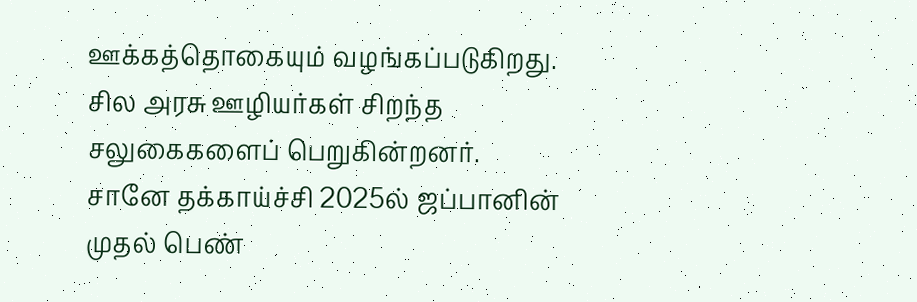ஊக்கத்தொகையும் வழங்கப்படுகிறது. சில அரசு ஊழியர்கள் சிறந்த சலுகைகளைப் பெறுகின்றனர்.
சானே தக்காய்ச்சி 2025ல் ஜப்பானின் முதல் பெண்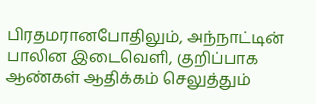பிரதமரானபோதிலும், அந்நாட்டின் பாலின இடைவெளி, குறிப்பாக ஆண்கள் ஆதிக்கம் செலுத்தும்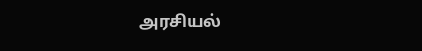அரசியல்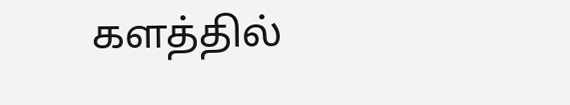களத்தில்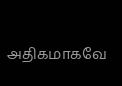அதிகமாகவே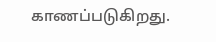காணப்படுகிறது.